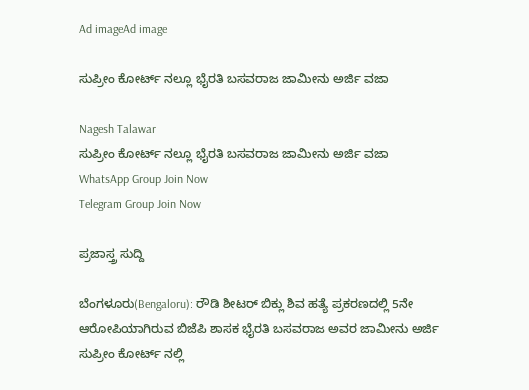Ad imageAd image

ಸುಪ್ರೀಂ ಕೋರ್ಟ್ ನಲ್ಲೂ ಭೈರತಿ ಬಸವರಾಜ ಜಾಮೀನು ಅರ್ಜಿ ವಜಾ

Nagesh Talawar
ಸುಪ್ರೀಂ ಕೋರ್ಟ್ ನಲ್ಲೂ ಭೈರತಿ ಬಸವರಾಜ ಜಾಮೀನು ಅರ್ಜಿ ವಜಾ
WhatsApp Group Join Now
Telegram Group Join Now

ಪ್ರಜಾಸ್ತ್ರ ಸುದ್ದಿ

ಬೆಂಗಳೂರು(Bengaloru): ರೌಡಿ ಶೀಟರ್ ಬಿಕ್ಲು ಶಿವ ಹತ್ಯೆ ಪ್ರಕರಣದಲ್ಲಿ 5ನೇ ಆರೋಪಿಯಾಗಿರುವ ಬಿಜೆಪಿ ಶಾಸಕ ಭೈರತಿ ಬಸವರಾಜ ಅವರ ಜಾಮೀನು ಅರ್ಜಿ ಸುಪ್ರೀಂ ಕೋರ್ಟ್ ನಲ್ಲಿ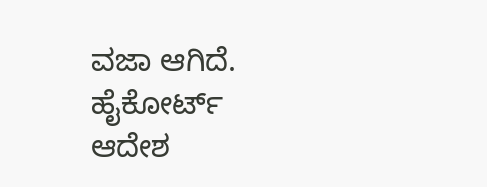ವಜಾ ಆಗಿದೆ. ಹೈಕೋರ್ಟ್ ಆದೇಶ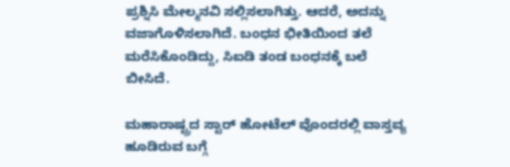ಪ್ರಶ್ನಿಸಿ ಮೇಲ್ಮನವಿ ಸಲ್ಲಿಸಲಾಗಿತ್ತು. ಆದರೆ, ಅದನ್ನು ವಜಾಗೊಳಿಸಲಾಗಿದೆ. ಬಂಧನ ಭೀತಿಯಿಂದ ತಲೆ ಮರೆಸಿಕೊಂಡಿದ್ದು, ಸಿಐಡಿ ತಂಡ ಬಂಧನಕ್ಕೆ ಬಲೆ ಬೀಸಿದೆ.

ಮಹಾರಾಷ್ಟ್ರದ ಸ್ಟಾರ್ ಹೋಟೆಲ್ ವೊಂದರಲ್ಲಿ ವಾಸ್ತವ್ಯ ಹೂಡಿರುವ ಬಗ್ಗೆ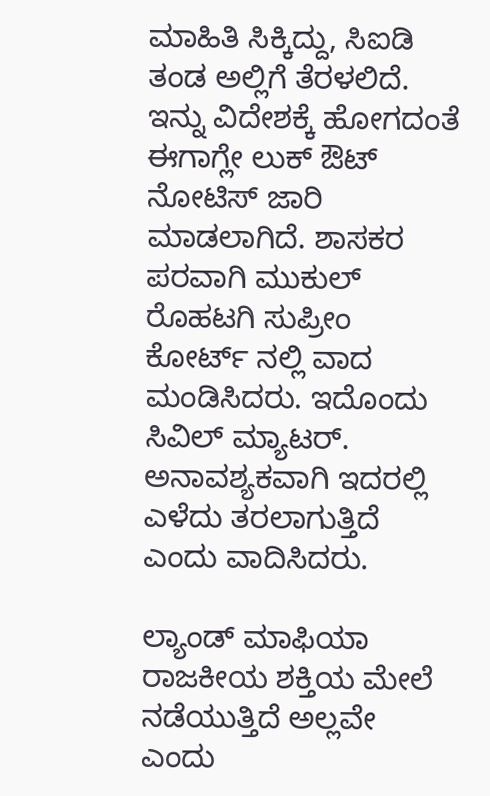ಮಾಹಿತಿ ಸಿಕ್ಕಿದ್ದು, ಸಿಐಡಿ ತಂಡ ಅಲ್ಲಿಗೆ ತೆರಳಲಿದೆ. ಇನ್ನು ವಿದೇಶಕ್ಕೆ ಹೋಗದಂತೆ ಈಗಾಗ್ಲೇ ಲುಕ್ ಔಟ್ ನೋಟಿಸ್ ಜಾರಿ ಮಾಡಲಾಗಿದೆ. ಶಾಸಕರ ಪರವಾಗಿ ಮುಕುಲ್ ರೊಹಟಗಿ ಸುಪ್ರೀಂ ಕೋರ್ಟ್ ನಲ್ಲಿ ವಾದ ಮಂಡಿಸಿದರು. ಇದೊಂದು ಸಿವಿಲ್ ಮ್ಯಾಟರ್. ಅನಾವಶ್ಯಕವಾಗಿ ಇದರಲ್ಲಿ ಎಳೆದು ತರಲಾಗುತ್ತಿದೆ ಎಂದು ವಾದಿಸಿದರು.

ಲ್ಯಾಂಡ್ ಮಾಫಿಯಾ ರಾಜಕೀಯ ಶಕ್ತಿಯ ಮೇಲೆ ನಡೆಯುತ್ತಿದೆ ಅಲ್ಲವೇ ಎಂದು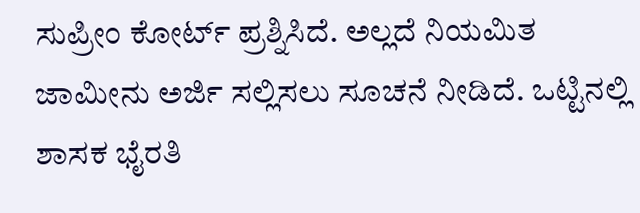ಸುಪ್ರೀಂ ಕೋರ್ಟ್ ಪ್ರಶ್ನಿಸಿದೆ. ಅಲ್ಲದೆ ನಿಯಮಿತ ಜಾಮೀನು ಅರ್ಜಿ ಸಲ್ಲಿಸಲು ಸೂಚನೆ ನೀಡಿದೆ. ಒಟ್ಟಿನಲ್ಲಿ ಶಾಸಕ ಭೈರತಿ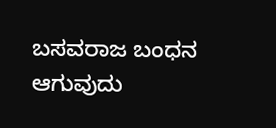ಬಸವರಾಜ ಬಂಧನ ಆಗುವುದು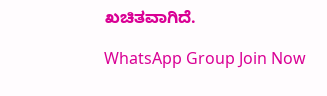ಖಚಿತವಾಗಿದೆ.

WhatsApp Group Join Now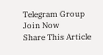Telegram Group Join Now
Share This Article